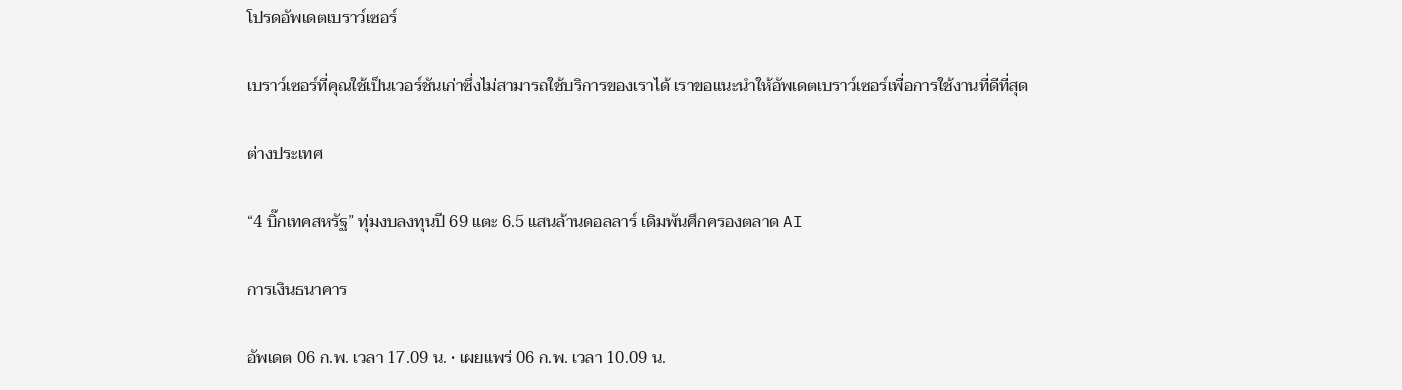โปรดอัพเดตเบราว์เซอร์

เบราว์เซอร์ที่คุณใช้เป็นเวอร์ชันเก่าซึ่งไม่สามารถใช้บริการของเราได้ เราขอแนะนำให้อัพเดตเบราว์เซอร์เพื่อการใช้งานที่ดีที่สุด

ต่างประเทศ

“4 บิ๊กเทคสหรัฐ” ทุ่มงบลงทุนปี 69 แตะ 6.5 แสนล้านดอลลาร์ เดิมพันศึกครองตลาด AI

การเงินธนาคาร

อัพเดต 06 ก.พ. เวลา 17.09 น. • เผยแพร่ 06 ก.พ. เวลา 10.09 น.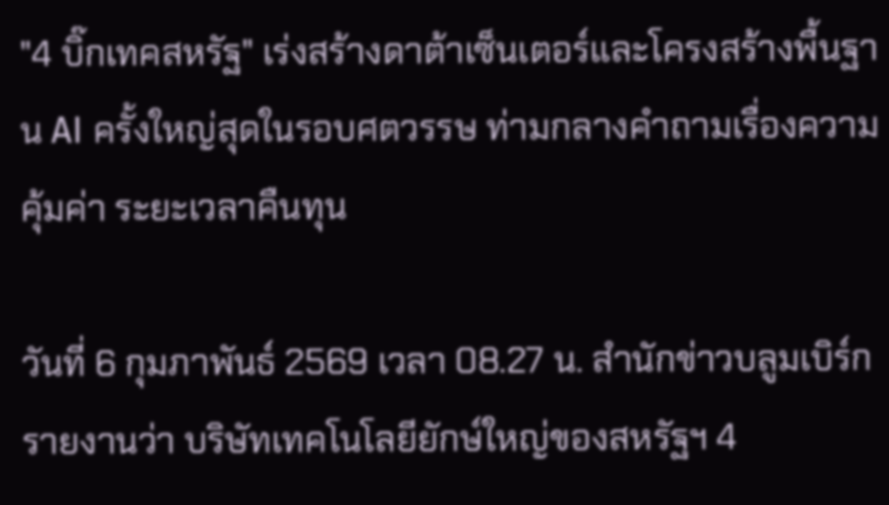"4 บิ๊กเทคสหรัฐ" เร่งสร้างดาต้าเซ็นเตอร์และโครงสร้างพื้นฐาน AI ครั้งใหญ่สุดในรอบศตวรรษ ท่ามกลางคำถามเรื่องความคุ้มค่า ระยะเวลาคืนทุน

วันที่ 6 กุมภาพันธ์ 2569 เวลา 08.27 น. สำนักข่าวบลูมเบิร์กรายงานว่า บริษัทเทคโนโลยียักษ์ใหญ่ของสหรัฐฯ 4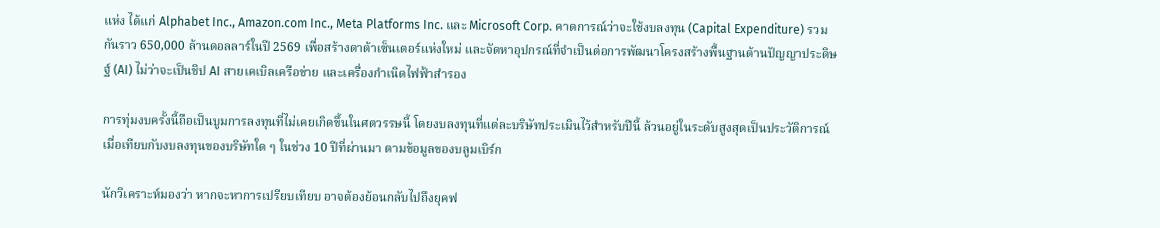แห่ง ได้แก่ Alphabet Inc., Amazon.com Inc., Meta Platforms Inc. และ Microsoft Corp. คาดการณ์ว่าจะใช้งบลงทุน (Capital Expenditure) รวมกันราว 650,000 ล้านดอลลาร์ในปี 2569 เพื่อสร้างดาต้าเซ็นเตอร์แห่งใหม่ และจัดหาอุปกรณ์ที่จำเป็นต่อการพัฒนาโครงสร้างพื้นฐานด้านปัญญาประดิษฐ์ (AI) ไม่ว่าจะเป็นชิป AI สายเคเบิลเครือข่าย และเครื่องกำเนิดไฟฟ้าสำรอง

การทุ่มงบครั้งนี้ถือเป็นบูมการลงทุนที่ไม่เคยเกิดขึ้นในศตวรรษนี้ โดยงบลงทุนที่แต่ละบริษัทประเมินไว้สำหรับปีนี้ ล้วนอยู่ในระดับสูงสุดเป็นประวัติการณ์ เมื่อเทียบกับงบลงทุนของบริษัทใด ๆ ในช่วง 10 ปีที่ผ่านมา ตามข้อมูลของบลูมเบิร์ก

นักวิเคราะห์มองว่า หากจะหาการเปรียบเทียบ อาจต้องย้อนกลับไปถึงยุคฟ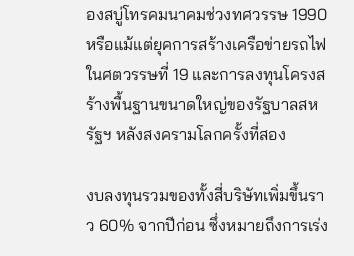องสบู่โทรคมนาคมช่วงทศวรรษ 1990 หรือแม้แต่ยุคการสร้างเครือข่ายรถไฟในศตวรรษที่ 19 และการลงทุนโครงสร้างพื้นฐานขนาดใหญ่ของรัฐบาลสหรัฐฯ หลังสงครามโลกครั้งที่สอง

งบลงทุนรวมของทั้งสี่บริษัทเพิ่มขึ้นราว 60% จากปีก่อน ซึ่งหมายถึงการเร่ง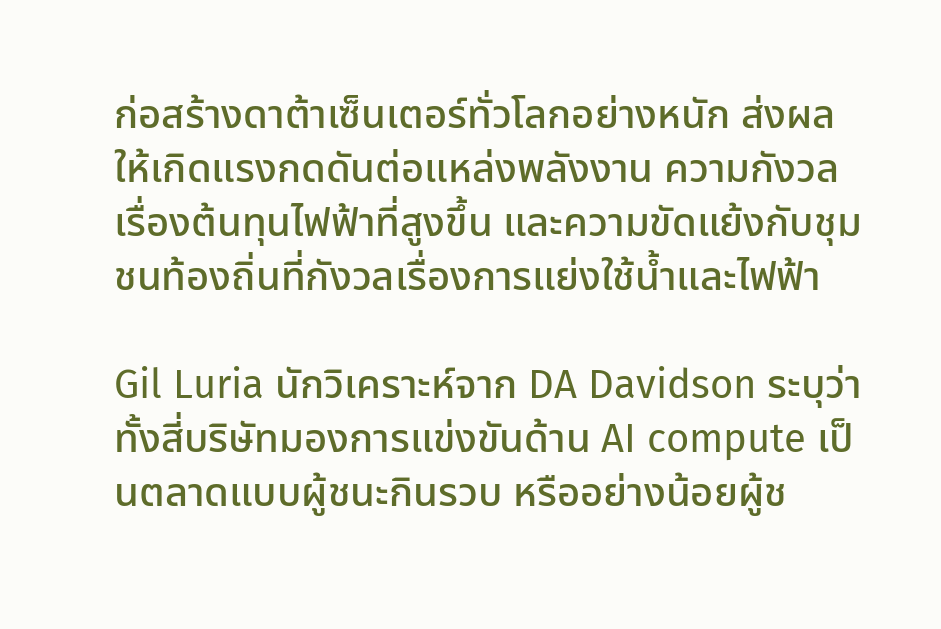ก่อสร้างดาต้าเซ็นเตอร์ทั่วโลกอย่างหนัก ส่งผลให้เกิดแรงกดดันต่อแหล่งพลังงาน ความกังวลเรื่องต้นทุนไฟฟ้าที่สูงขึ้น และความขัดแย้งกับชุมชนท้องถิ่นที่กังวลเรื่องการแย่งใช้น้ำและไฟฟ้า

Gil Luria นักวิเคราะห์จาก DA Davidson ระบุว่า ทั้งสี่บริษัทมองการแข่งขันด้าน AI compute เป็นตลาดแบบผู้ชนะกินรวบ หรืออย่างน้อยผู้ช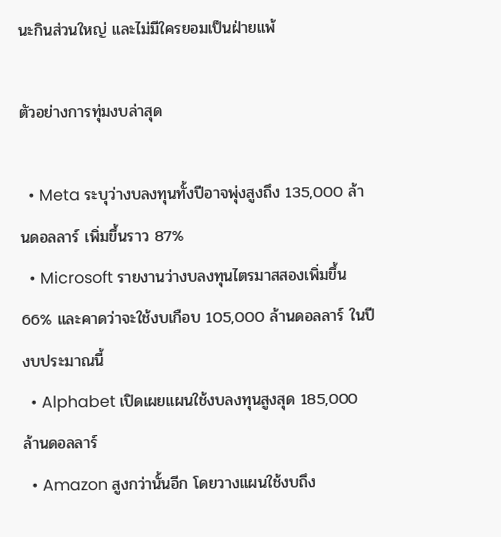นะกินส่วนใหญ่ และไม่มีใครยอมเป็นฝ่ายแพ้

ตัวอย่างการทุ่มงบล่าสุด

  • Meta ระบุว่างบลงทุนทั้งปีอาจพุ่งสูงถึง 135,000 ล้านดอลลาร์ เพิ่มขึ้นราว 87%
  • Microsoft รายงานว่างบลงทุนไตรมาสสองเพิ่มขึ้น 66% และคาดว่าจะใช้งบเกือบ 105,000 ล้านดอลลาร์ ในปีงบประมาณนี้
  • Alphabet เปิดเผยแผนใช้งบลงทุนสูงสุด 185,000 ล้านดอลลาร์
  • Amazon สูงกว่านั้นอีก โดยวางแผนใช้งบถึง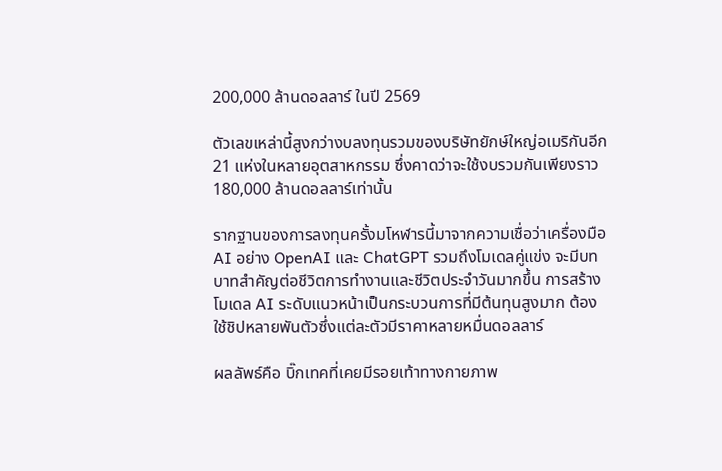200,000 ล้านดอลลาร์ ในปี 2569

ตัวเลขเหล่านี้สูงกว่างบลงทุนรวมของบริษัทยักษ์ใหญ่อเมริกันอีก 21 แห่งในหลายอุตสาหกรรม ซึ่งคาดว่าจะใช้งบรวมกันเพียงราว 180,000 ล้านดอลลาร์เท่านั้น

รากฐานของการลงทุนครั้งมโหฬารนี้มาจากความเชื่อว่าเครื่องมือ AI อย่าง OpenAI และ ChatGPT รวมถึงโมเดลคู่แข่ง จะมีบทบาทสำคัญต่อชีวิตการทำงานและชีวิตประจำวันมากขึ้น การสร้างโมเดล AI ระดับแนวหน้าเป็นกระบวนการที่มีต้นทุนสูงมาก ต้องใช้ชิปหลายพันตัวซึ่งแต่ละตัวมีราคาหลายหมื่นดอลลาร์

ผลลัพธ์คือ บิ๊กเทคที่เคยมีรอยเท้าทางกายภาพ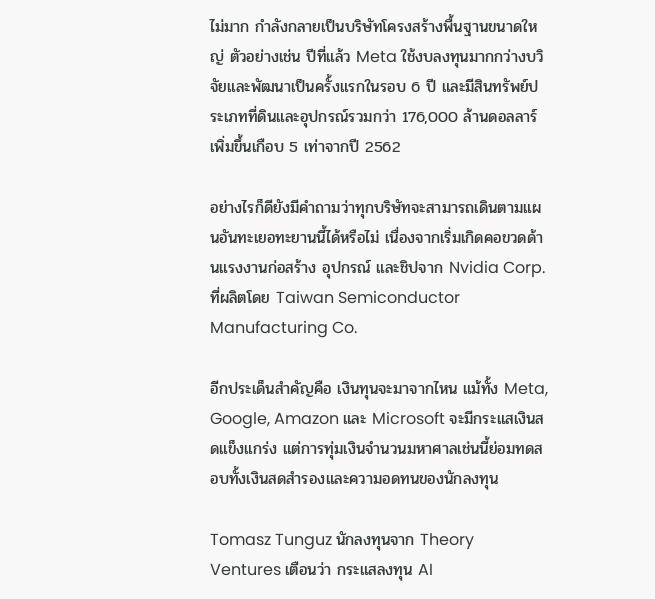ไม่มาก กำลังกลายเป็นบริษัทโครงสร้างพื้นฐานขนาดใหญ่ ตัวอย่างเช่น ปีที่แล้ว Meta ใช้งบลงทุนมากกว่างบวิจัยและพัฒนาเป็นครั้งแรกในรอบ 6 ปี และมีสินทรัพย์ประเภทที่ดินและอุปกรณ์รวมกว่า 176,000 ล้านดอลลาร์ เพิ่มขึ้นเกือบ 5 เท่าจากปี 2562

อย่างไรก็ดียังมีคำถามว่าทุกบริษัทจะสามารถเดินตามแผนอันทะเยอทะยานนี้ได้หรือไม่ เนื่องจากเริ่มเกิดคอขวดด้านแรงงานก่อสร้าง อุปกรณ์ และชิปจาก Nvidia Corp. ที่ผลิตโดย Taiwan Semiconductor Manufacturing Co.

อีกประเด็นสำคัญคือ เงินทุนจะมาจากไหน แม้ทั้ง Meta, Google, Amazon และ Microsoft จะมีกระแสเงินสดแข็งแกร่ง แต่การทุ่มเงินจำนวนมหาศาลเช่นนี้ย่อมทดสอบทั้งเงินสดสำรองและความอดทนของนักลงทุน

Tomasz Tunguz นักลงทุนจาก Theory Ventures เตือนว่า กระแสลงทุน AI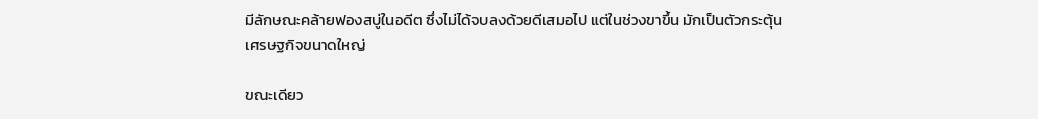มีลักษณะคล้ายฟองสบู่ในอดีต ซึ่งไม่ได้จบลงด้วยดีเสมอไป แต่ในช่วงขาขึ้น มักเป็นตัวกระตุ้นเศรษฐกิจขนาดใหญ่

ขณะเดียว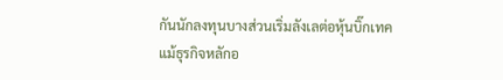กันนักลงทุนบางส่วนเริ่มลังเลต่อหุ้นบิ๊กเทค แม้ธุรกิจหลักอ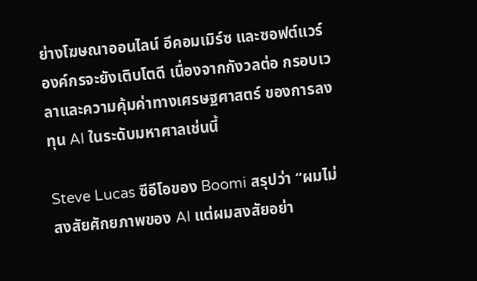ย่างโฆษณาออนไลน์ อีคอมเมิร์ซ และซอฟต์แวร์องค์กรจะยังเติบโตดี เนื่องจากกังวลต่อ กรอบเวลาและความคุ้มค่าทางเศรษฐศาสตร์ ของการลงทุน AI ในระดับมหาศาลเช่นนี้

Steve Lucas ซีอีโอของ Boomi สรุปว่า “ผมไม่สงสัยศักยภาพของ AI แต่ผมสงสัยอย่า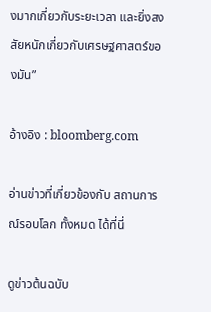งมากเกี่ยวกับระยะเวลา และยิ่งสงสัยหนักเกี่ยวกับเศรษฐศาสตร์ของมัน”

อ้างอิง : bloomberg.com

อ่านข่าวที่เกี่ยวข้องกับ สถานการณ์รอบโลก ทั้งหมด ได้ที่นี่

ดูข่าวต้นฉบับ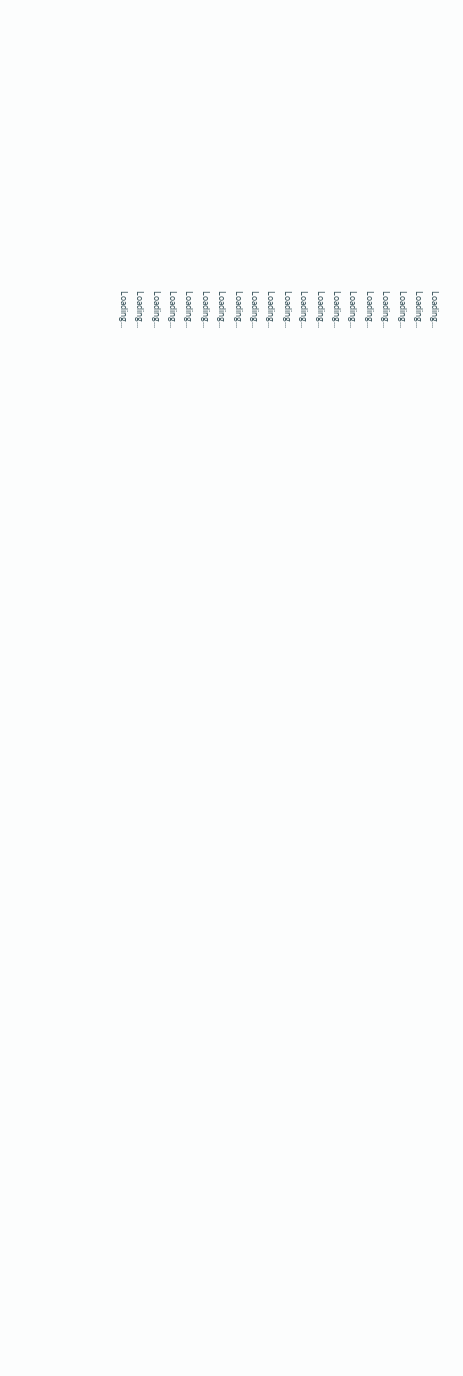Loading...
Loading...
Loading...
Loading...
Loading...
Loading...
Loading...
Loading...
Loading...
Loading...
Loading...
Loading...
Loading...
Loading...
Loading...
Loading...
Loading...
Loading...
Loading...
Loading...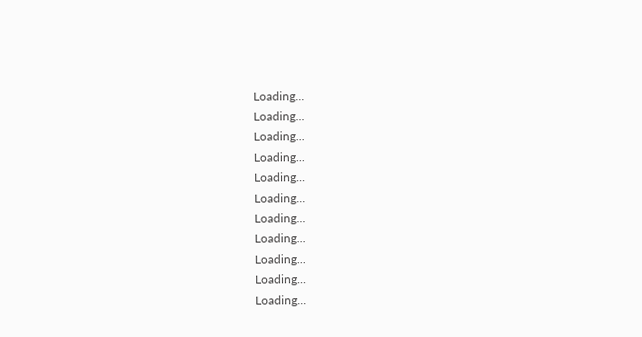Loading...
Loading...
Loading...
Loading...
Loading...
Loading...
Loading...
Loading...
Loading...
Loading...
Loading...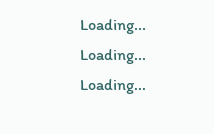Loading...
Loading...
Loading...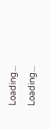Loading...
Loading...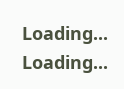Loading...
Loading...